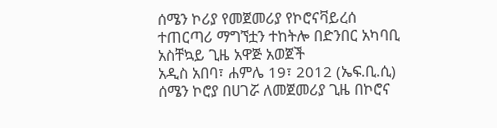ሰሜን ኮሪያ የመጀመሪያ የኮሮናቫይረሰ ተጠርጣሪ ማግኘቷን ተከትሎ በድንበር አካባቢ አስቸኳይ ጊዜ አዋጅ አወጀች
አዲስ አበባ፣ ሐምሌ 19፣ 2012 (ኤፍ.ቢ.ሲ) ሰሜን ኮሮያ በሀገሯ ለመጀመሪያ ጊዜ በኮሮና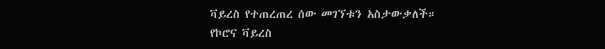ቫይረስ የተጠረጠረ ሰው መገኘቱን አስታውቃለች።
የኮሮና ቫይረስ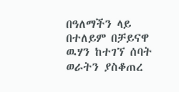በዓለማችን ላይ በተለይም በቻይናዋ ዉሃን ከተገኘ ሰባት ወራትን ያስቆጠረ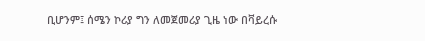ቢሆንም፤ ሰሜን ኮሪያ ግን ለመጀመሪያ ጊዜ ነው በቫይረሱ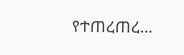የተጠረጠረ…